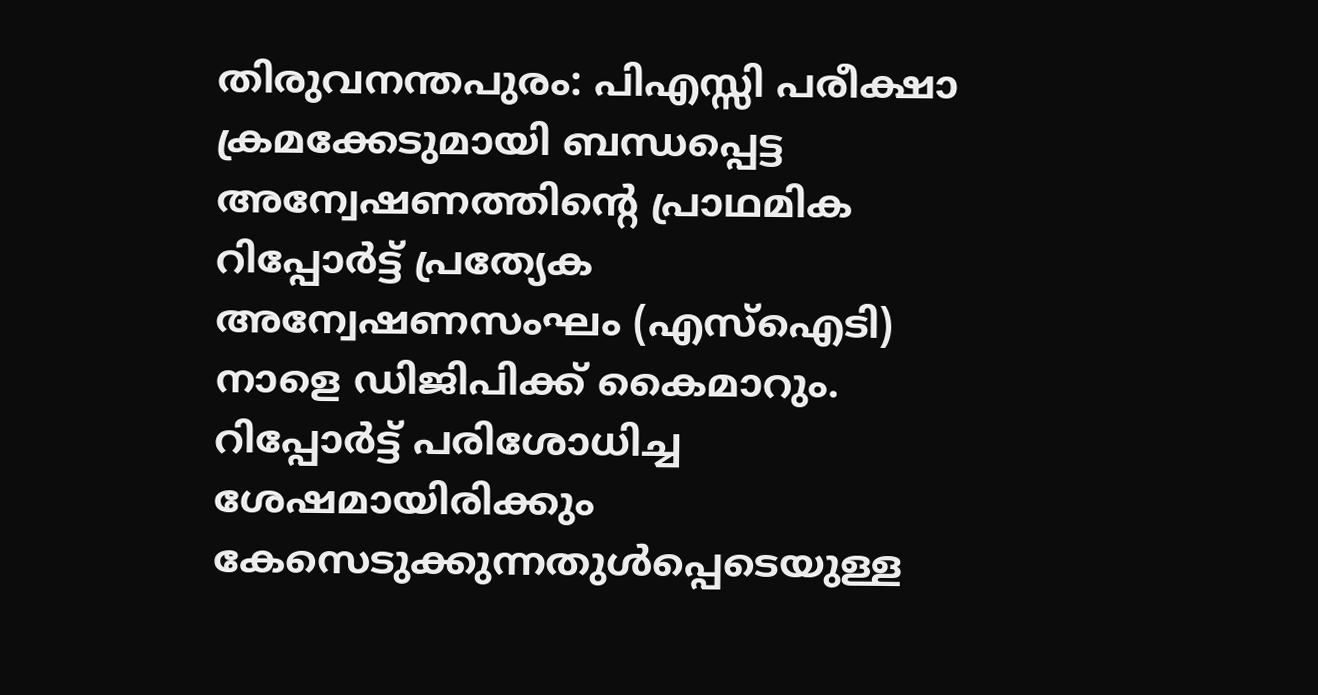തിരുവനന്തപുരം: പിഎസ്സി പരീക്ഷാ ക്രമക്കേടുമായി ബന്ധപ്പെട്ട അന്വേഷണത്തിന്റെ പ്രാഥമിക റിപ്പോർട്ട് പ്രത്യേക അന്വേഷണസംഘം (എസ്ഐടി) നാളെ ഡിജിപിക്ക് കൈമാറും. റിപ്പോർട്ട് പരിശോധിച്ച ശേഷമായിരിക്കും കേസെടുക്കുന്നതുൾപ്പെടെയുള്ള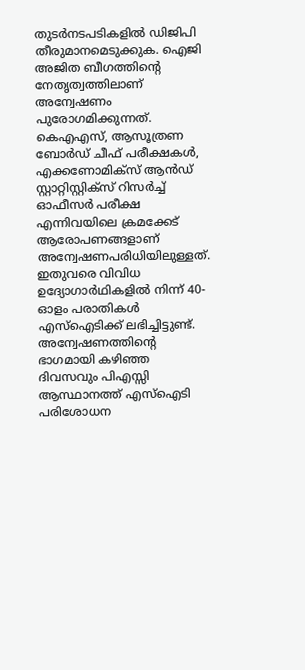തുടർനടപടികളിൽ ഡിജിപി തീരുമാനമെടുക്കുക. ഐജി അജിത ബീഗത്തിന്റെ നേതൃത്വത്തിലാണ് അന്വേഷണം പുരോഗമിക്കുന്നത്.
കെഎഎസ്, ആസൂത്രണ ബോർഡ് ചീഫ് പരീക്ഷകൾ, എക്കണോമിക്സ് ആൻഡ് സ്റ്റാറ്റിസ്റ്റിക്സ് റിസർച്ച് ഓഫീസർ പരീക്ഷ എന്നിവയിലെ ക്രമക്കേട് ആരോപണങ്ങളാണ് അന്വേഷണപരിധിയിലുള്ളത്. ഇതുവരെ വിവിധ ഉദ്യോഗാർഥികളിൽ നിന്ന് 40-ഓളം പരാതികൾ എസ്ഐടിക്ക് ലഭിച്ചിട്ടുണ്ട്.
അന്വേഷണത്തിന്റെ ഭാഗമായി കഴിഞ്ഞ ദിവസവും പിഎസ്സി ആസ്ഥാനത്ത് എസ്ഐടി പരിശോധന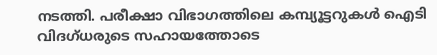നടത്തി. പരീക്ഷാ വിഭാഗത്തിലെ കമ്പ്യൂട്ടറുകൾ ഐടി വിദഗ്ധരുടെ സഹായത്തോടെ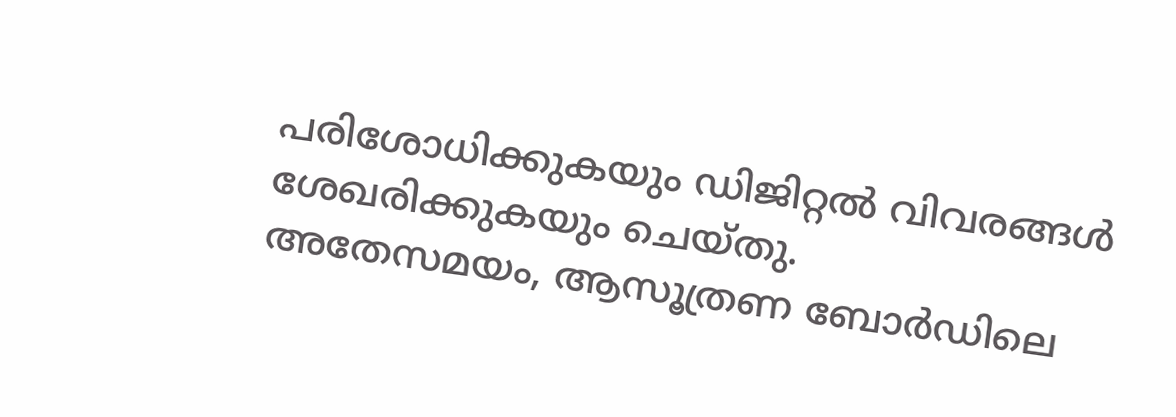പരിശോധിക്കുകയും ഡിജിറ്റൽ വിവരങ്ങൾ ശേഖരിക്കുകയും ചെയ്തു.
അതേസമയം, ആസൂത്രണ ബോർഡിലെ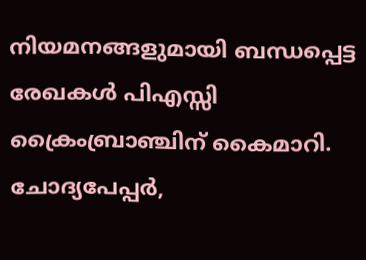നിയമനങ്ങളുമായി ബന്ധപ്പെട്ട രേഖകൾ പിഎസ്സി ക്രൈംബ്രാഞ്ചിന് കൈമാറി. ചോദ്യപേപ്പർ,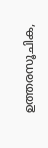ഉത്തരസൂചിക,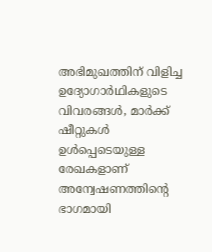അഭിമുഖത്തിന് വിളിച്ച ഉദ്യോഗാർഥികളുടെ വിവരങ്ങൾ, മാർക്ക് ഷീറ്റുകൾ ഉൾപ്പെടെയുള്ള രേഖകളാണ് അന്വേഷണത്തിന്റെ ഭാഗമായി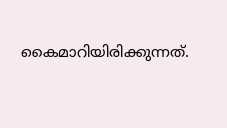കൈമാറിയിരിക്കുന്നത്.